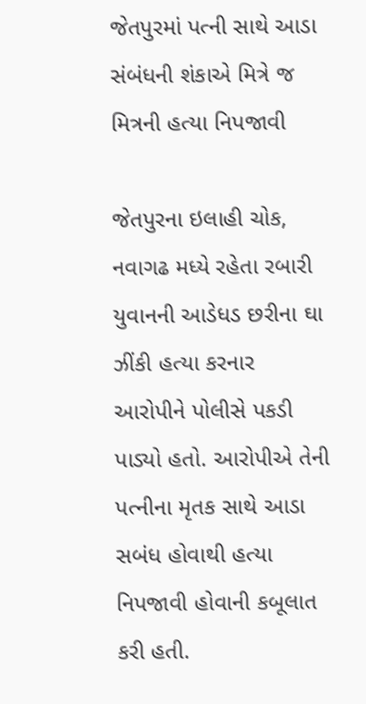જેતપુરમાં પત્ની સાથે આડા સંબંધની શંકાએ મિત્રે જ મિત્રની હત્યા નિપજાવી

જેતપુરના ઇલાહી ચોક, નવાગઢ મધ્યે રહેતા રબારી યુવાનની આડેધડ છરીના ઘા ઝીંકી હત્યા કરનાર આરોપીને પોલીસે પકડી પાડ્યો હતો. આરોપીએ તેની પત્નીના મૃતક સાથે આડા સબંધ હોવાથી હત્યા નિપજાવી હોવાની કબૂલાત કરી હતી.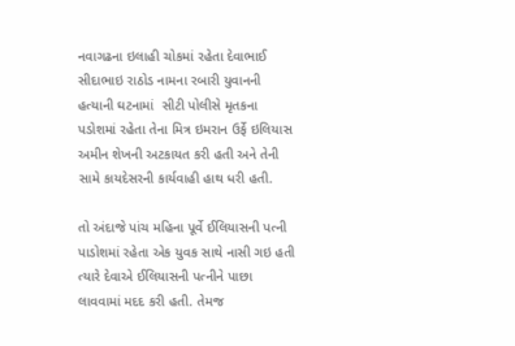નવાગઢના ઇલાહી ચોકમાં રહેતા દેવાભાઈ સીદાભાઇ રાઠોડ નામના રબારી યુવાનની હત્યાની ઘટનામાં  સીટી પોલીસે મૃતકના પડોશમાં રહેતા તેના મિત્ર ઇમરાન ઉર્ફે ઇલિયાસ અમીન શેખની અટકાયત કરી હતી અને તેની સામે કાયદેસરની કાર્યવાહી હાથ ધરી હતી.

તો અંદાજે પાંચ મહિના પૂર્વે ઈલિયાસની પત્ની પાડોશમાં રહેતા એક યુવક સાથે નાસી ગઇ હતી ત્યારે દેવાએ ઈલિયાસની પત્નીને પાછા લાવવામાં મદદ કરી હતી. તેમજ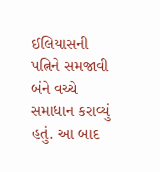ઈલિયાસની પત્નિને સમજાવી બંને વચ્ચે સમાધાન કરાવ્યું હતું. આ બાદ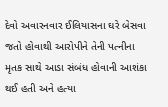દેવો અવારનવાર ઈલિયાસના ઘરે બેસવા જતો હોવાથી આરોપીને તેની પત્નીના મૃતક સાથે આડા સંબંધ હોવાની આશંકા થઈ હતી અને હત્યા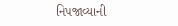નિપજાવ્યાની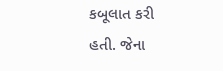કબૂલાત કરી હતી. જેના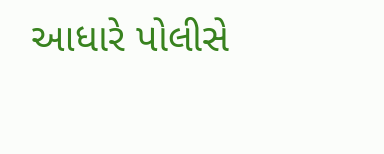આધારે પોલીસે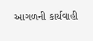આગળની કાર્યવાહી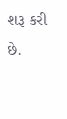શરૂ કરી છે.